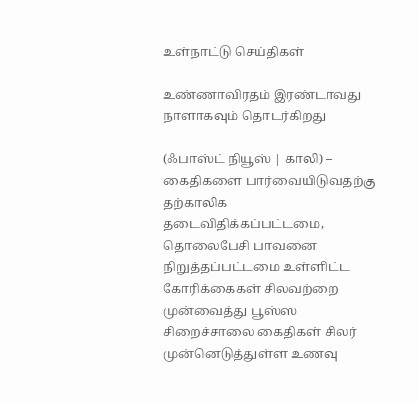உள்நாட்டு செய்திகள்

உண்ணாவிரதம் இரண்டாவது நாளாகவும் தொடர்கிறது

(ஃபாஸ்ட் நியூஸ் | காலி) – கைதிகளை பார்வையிடுவதற்கு தற்காலிக தடைவிதிக்கப்பட்டமை, தொலைபேசி பாவனை நிறுத்தப்பட்டமை உள்ளிட்ட கோரிக்கைகள் சிலவற்றை முன்வைத்து பூஸ்ஸ சிறைச்சாலை கைதிகள் சிலர் முன்னெடுத்துள்ள உணவு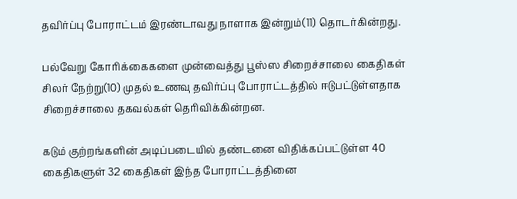தவிர்ப்பு போராட்டம் இரண்டாவது நாளாக இன்றும்(11) தொடர்கின்றது.

பல்வேறு கோரிக்கைகளை முன்வைத்து பூஸ்ஸ சிறைச்சாலை கைதிகள் சிலர் நேற்று(10) முதல் உணவு தவிர்ப்பு போராட்டத்தில் ஈடுபட்டுள்ளதாக சிறைச்சாலை தகவல்கள் தெரிவிக்கின்றன.

கடும் குற்றங்களின் அடிப்படையில் தண்டனை விதிக்கப்பட்டுள்ள 40 கைதிகளுள் 32 கைதிகள் இந்த போராட்டத்தினை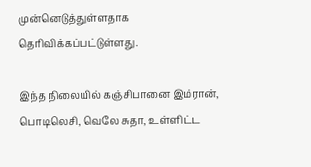முன்னெடுத்துள்ளதாக தெரிவிக்கப்பட்டுள்ளது.

இந்த நிலையில் கஞ்சிபானை இம்ரான், பொடிலெசி, வெலே சுதா, உள்ளிட்ட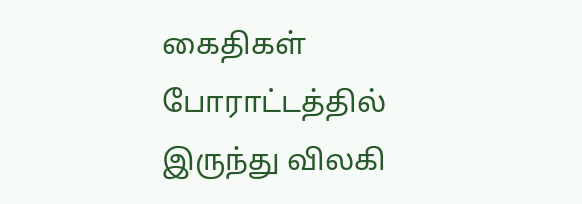கைதிகள் போராட்டத்தில் இருந்து விலகி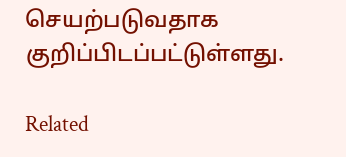செயற்படுவதாக குறிப்பிடப்பட்டுள்ளது.

Related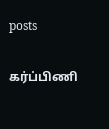posts

கர்ப்பிணி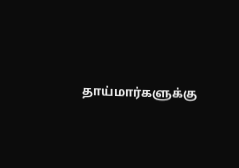தாய்மார்களுக்கு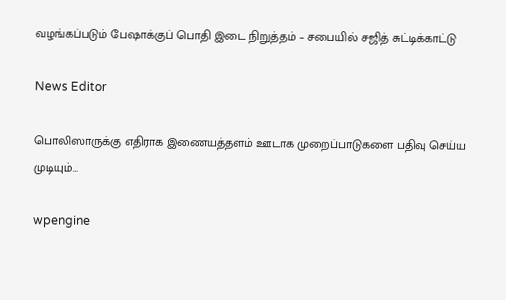வழங்கப்படும் பேஷாக்குப் பொதி இடை நிறுத்தம் – சபையில் சஜித் சுட்டிக்காட்டு

News Editor

பொலிஸாருக்கு எதிராக இணையத்தளம் ஊடாக முறைப்பாடுகளை பதிவு செய்ய முடியும்…

wpengine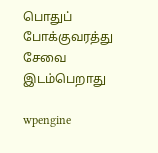பொதுப் போக்குவரத்து சேவை இடம்பெறாது

wpengine